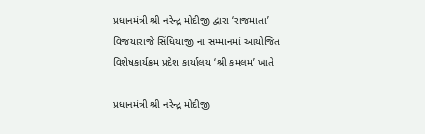પ્રધાનમંત્રી શ્રી નરેન્દ્ર મોદીજી દ્વારા ‘રાજમાતા’ વિજયારાજે સિંધિયાજી ના સમ્માનમાં આયોજિત વિશેષકાર્યક્રમ પ્રદેશ કાર્યાલય ‘શ્રી કમલમ’ ખાતે

પ્રધાનમંત્રી શ્રી નરેન્દ્ર મોદીજી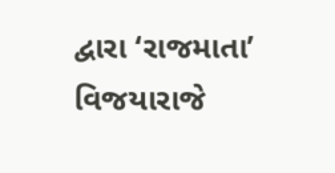દ્વારા ‘રાજમાતા’ વિજયારાજે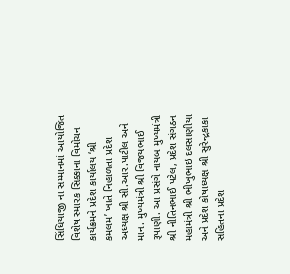સિંધિયાજી ના સમ્માનમાં આયોજિત વિશેષ સ્મારક સિક્કાના વિમોચન કાર્યક્રમને પ્રદેશ કાર્યાલય ‘શ્રી કમલમ’ ખાતે નિહાળતા પ્રદેશ અધ્યક્ષ શ્રી સી.આર.પાટીલ અને માન. મુખ્યમંત્રી શ્રી વિજયભાઈ રૂપાણી. આ પ્રસંગે નાયબ મુખ્યમંત્રી શ્રી નીતિનભાઈ પટેલ, પ્રદેશ સંગઠન મહામંત્રી શ્રી ભીખુભાઇ દલસાણીયા અને પ્રદેશ કોષાધ્યક્ષ શ્રી સુરેન્દ્રકાકા સહિતના પ્રદેશ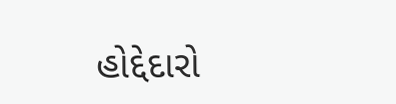હોદ્દેદારો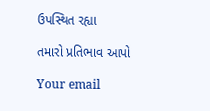ઉપસ્થિત રહ્યા

તમારો પ્રતિભાવ આપો

Your email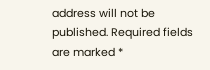address will not be published. Required fields are marked *